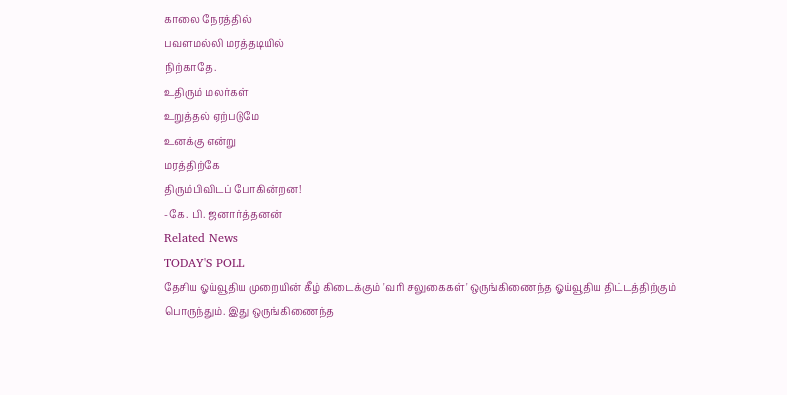காலை நேரத்தில்
பவளமல்லி மரத்தடியில்
நிற்காதே.
உதிரும் மலர்கள்
உறுத்தல் ஏற்படுமே
உனக்கு என்று
மரத்திற்கே
திரும்பிவிடப் போகின்றன!
-கே. பி. ஜனார்த்தனன்
Related News
TODAY'S POLL
தேசிய ஓய்வூதிய முறையின் கீழ் கிடைக்கும் 'வரி சலுகைகள்' ஒருங்கிணைந்த ஓய்வூதிய திட்டத்திற்கும் பொருந்தும். இது ஒருங்கிணைந்த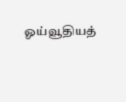ஓய்வூதியத்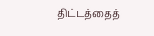திட்டத்தைத்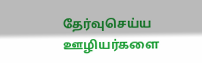தேர்வுசெய்ய ஊழியர்களை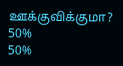ஊக்குவிக்குமா?
50%
50%